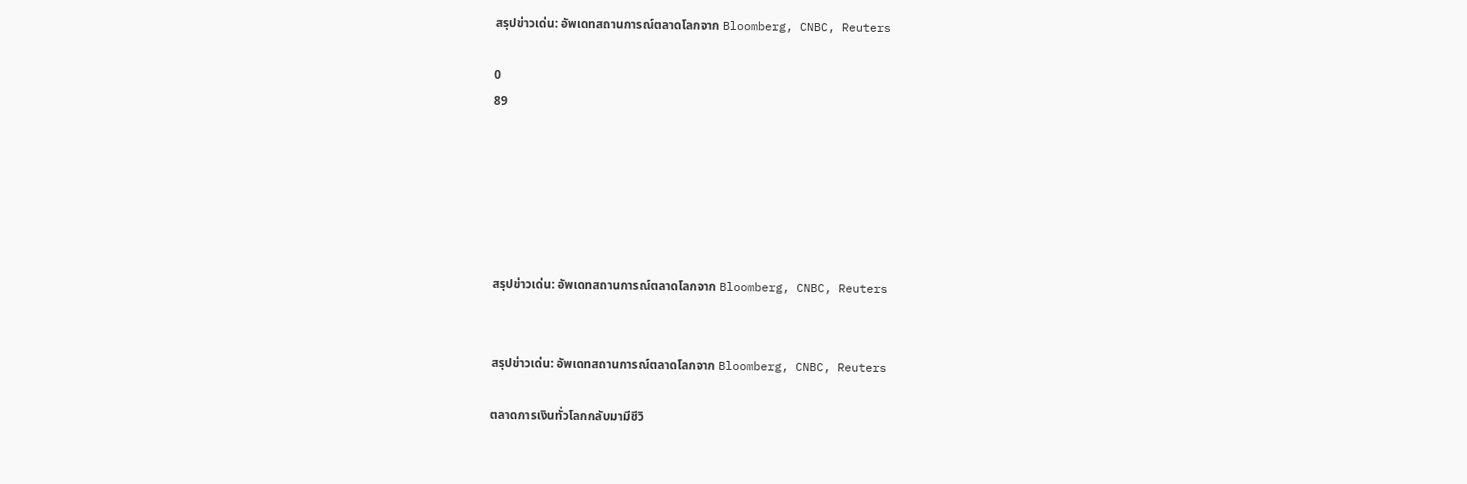สรุปข่าวเด่น: อัพเดทสถานการณ์ตลาดโลกจาก Bloomberg, CNBC, Reuters

0
89






สรุปข่าวเด่น: อัพเดทสถานการณ์ตลาดโลกจาก Bloomberg, CNBC, Reuters


สรุปข่าวเด่น: อัพเดทสถานการณ์ตลาดโลกจาก Bloomberg, CNBC, Reuters

ตลาดการเงินทั่วโลกกลับมามีชีวิ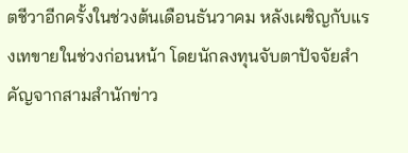ตชีวาอีกครั้งในช่วงต้นเดือนธันวาคม หลังเผชิญกับแรงเทขายในช่วงก่อนหน้า โดยนักลงทุนจับตาปัจจัยสำคัญจากสามสำนักข่าว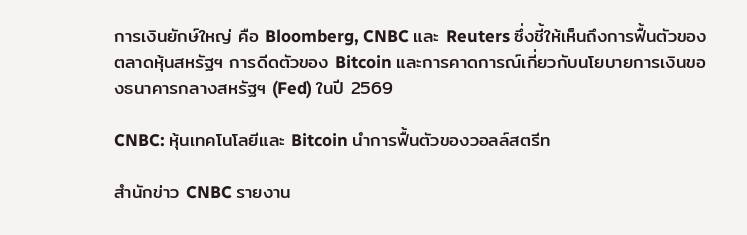การเงินยักษ์ใหญ่ คือ Bloomberg, CNBC และ Reuters ซึ่งชี้ให้เห็นถึงการฟื้นตัวของตลาดหุ้นสหรัฐฯ การดีดตัวของ Bitcoin และการคาดการณ์เกี่ยวกับนโยบายการเงินของธนาคารกลางสหรัฐฯ (Fed) ในปี 2569

CNBC: หุ้นเทคโนโลยีและ Bitcoin นำการฟื้นตัวของวอลล์สตรีท

สำนักข่าว CNBC รายงาน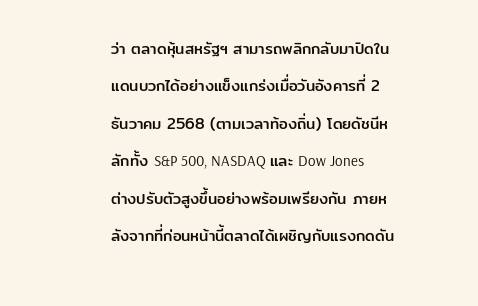ว่า ตลาดหุ้นสหรัฐฯ สามารถพลิกกลับมาปิดในแดนบวกได้อย่างแข็งแกร่งเมื่อวันอังคารที่ 2 ธันวาคม 2568 (ตามเวลาท้องถิ่น) โดยดัชนีหลักทั้ง S&P 500, NASDAQ และ Dow Jones ต่างปรับตัวสูงขึ้นอย่างพร้อมเพรียงกัน ภายหลังจากที่ก่อนหน้านี้ตลาดได้เผชิญกับแรงกดดัน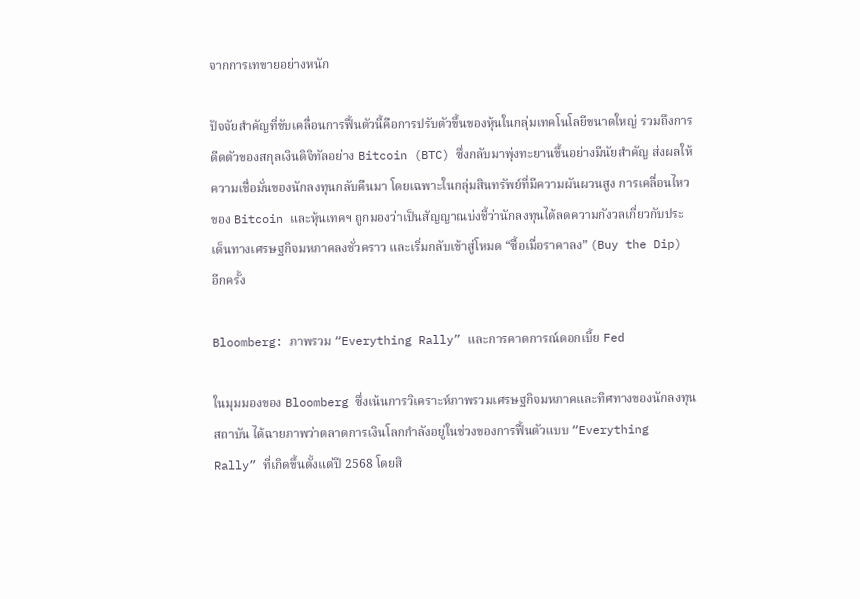จากการเทขายอย่างหนัก

ปัจจัยสำคัญที่ขับเคลื่อนการฟื้นตัวนี้คือการปรับตัวขึ้นของหุ้นในกลุ่มเทคโนโลยีขนาดใหญ่ รวมถึงการดีดตัวของสกุลเงินดิจิทัลอย่าง Bitcoin (BTC) ซึ่งกลับมาพุ่งทะยานขึ้นอย่างมีนัยสำคัญ ส่งผลให้ความเชื่อมั่นของนักลงทุนกลับคืนมา โดยเฉพาะในกลุ่มสินทรัพย์ที่มีความผันผวนสูง การเคลื่อนไหวของ Bitcoin และหุ้นเทคฯ ถูกมองว่าเป็นสัญญาณบ่งชี้ว่านักลงทุนได้ลดความกังวลเกี่ยวกับประเด็นทางเศรษฐกิจมหภาคลงชั่วคราว และเริ่มกลับเข้าสู่โหมด “ซื้อเมื่อราคาลง” (Buy the Dip) อีกครั้ง

Bloomberg: ภาพรวม “Everything Rally” และการคาดการณ์ดอกเบี้ย Fed

ในมุมมองของ Bloomberg ซึ่งเน้นการวิเคราะห์ภาพรวมเศรษฐกิจมหภาคและทิศทางของนักลงทุนสถาบัน ได้ฉายภาพว่าตลาดการเงินโลกกำลังอยู่ในช่วงของการฟื้นตัวแบบ “Everything Rally” ที่เกิดขึ้นตั้งแต่ปี 2568 โดยสิ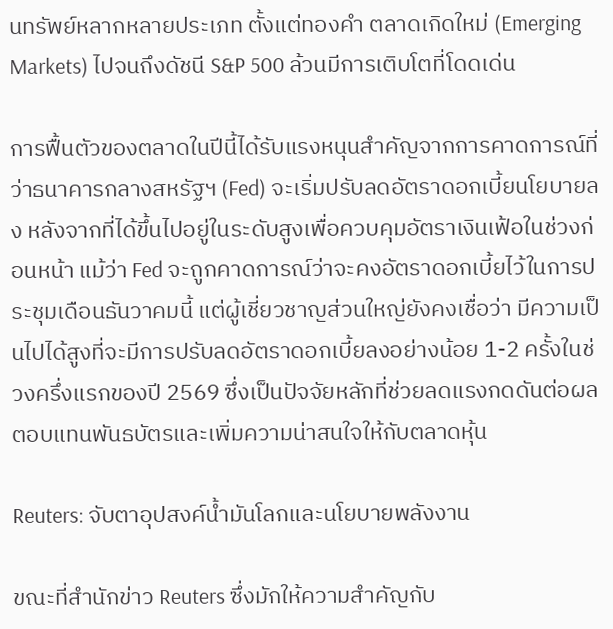นทรัพย์หลากหลายประเภท ตั้งแต่ทองคำ ตลาดเกิดใหม่ (Emerging Markets) ไปจนถึงดัชนี S&P 500 ล้วนมีการเติบโตที่โดดเด่น

การฟื้นตัวของตลาดในปีนี้ได้รับแรงหนุนสำคัญจากการคาดการณ์ที่ว่าธนาคารกลางสหรัฐฯ (Fed) จะเริ่มปรับลดอัตราดอกเบี้ยนโยบายลง หลังจากที่ได้ขึ้นไปอยู่ในระดับสูงเพื่อควบคุมอัตราเงินเฟ้อในช่วงก่อนหน้า แม้ว่า Fed จะถูกคาดการณ์ว่าจะคงอัตราดอกเบี้ยไว้ในการประชุมเดือนธันวาคมนี้ แต่ผู้เชี่ยวชาญส่วนใหญ่ยังคงเชื่อว่า มีความเป็นไปได้สูงที่จะมีการปรับลดอัตราดอกเบี้ยลงอย่างน้อย 1-2 ครั้งในช่วงครึ่งแรกของปี 2569 ซึ่งเป็นปัจจัยหลักที่ช่วยลดแรงกดดันต่อผลตอบแทนพันธบัตรและเพิ่มความน่าสนใจให้กับตลาดหุ้น

Reuters: จับตาอุปสงค์น้ำมันโลกและนโยบายพลังงาน

ขณะที่สำนักข่าว Reuters ซึ่งมักให้ความสำคัญกับ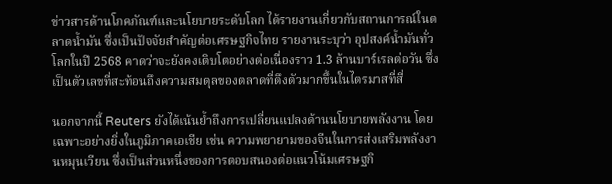ข่าวสารด้านโภคภัณฑ์และนโยบายระดับโลก ได้รายงานเกี่ยวกับสถานการณ์ในตลาดน้ำมัน ซึ่งเป็นปัจจัยสำคัญต่อเศรษฐกิจไทย รายงานระบุว่า อุปสงค์น้ำมันทั่วโลกในปี 2568 คาดว่าจะยังคงเติบโตอย่างต่อเนื่องราว 1.3 ล้านบาร์เรลต่อวัน ซึ่งเป็นตัวเลขที่สะท้อนถึงความสมดุลของตลาดที่ตึงตัวมากขึ้นในไตรมาสที่สี่

นอกจากนี้ Reuters ยังได้เน้นย้ำถึงการเปลี่ยนแปลงด้านนโยบายพลังงาน โดยเฉพาะอย่างยิ่งในภูมิภาคเอเชีย เช่น ความพยายามของจีนในการส่งเสริมพลังงานหมุนเวียน ซึ่งเป็นส่วนหนึ่งของการตอบสนองต่อแนวโน้มเศรษฐกิ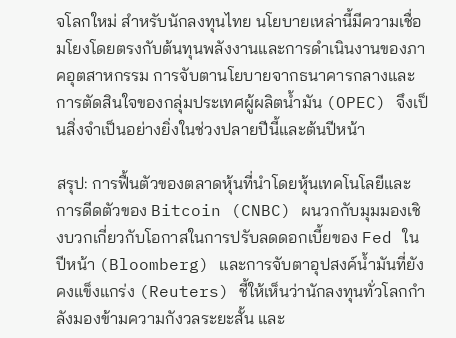จโลกใหม่ สำหรับนักลงทุนไทย นโยบายเหล่านี้มีความเชื่อมโยงโดยตรงกับต้นทุนพลังงานและการดำเนินงานของภาคอุตสาหกรรม การจับตานโยบายจากธนาคารกลางและการตัดสินใจของกลุ่มประเทศผู้ผลิตน้ำมัน (OPEC) จึงเป็นสิ่งจำเป็นอย่างยิ่งในช่วงปลายปีนี้และต้นปีหน้า

สรุป: การฟื้นตัวของตลาดหุ้นที่นำโดยหุ้นเทคโนโลยีและการดีดตัวของ Bitcoin (CNBC) ผนวกกับมุมมองเชิงบวกเกี่ยวกับโอกาสในการปรับลดดอกเบี้ยของ Fed ในปีหน้า (Bloomberg) และการจับตาอุปสงค์น้ำมันที่ยังคงแข็งแกร่ง (Reuters) ชี้ให้เห็นว่านักลงทุนทั่วโลกกำลังมองข้ามความกังวลระยะสั้น และ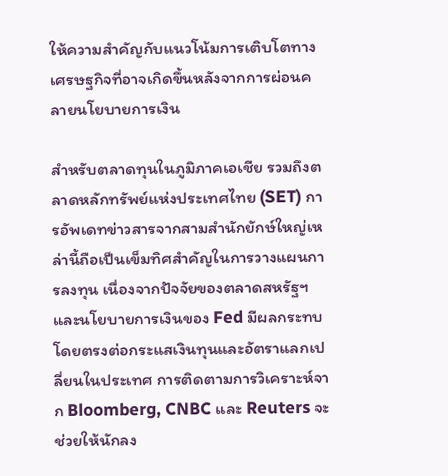ให้ความสำคัญกับแนวโน้มการเติบโตทางเศรษฐกิจที่อาจเกิดขึ้นหลังจากการผ่อนคลายนโยบายการเงิน

สำหรับตลาดทุนในภูมิภาคเอเชีย รวมถึงตลาดหลักทรัพย์แห่งประเทศไทย (SET) การอัพเดทข่าวสารจากสามสำนักยักษ์ใหญ่เหล่านี้ถือเป็นเข็มทิศสำคัญในการวางแผนการลงทุน เนื่องจากปัจจัยของตลาดสหรัฐฯ และนโยบายการเงินของ Fed มีผลกระทบโดยตรงต่อกระแสเงินทุนและอัตราแลกเปลี่ยนในประเทศ การติดตามการวิเคราะห์จาก Bloomberg, CNBC และ Reuters จะช่วยให้นักลง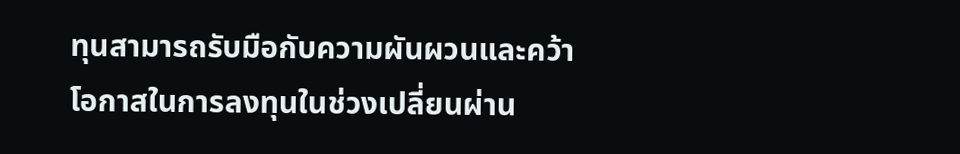ทุนสามารถรับมือกับความผันผวนและคว้าโอกาสในการลงทุนในช่วงเปลี่ยนผ่าน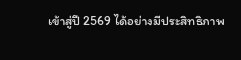เข้าสู่ปี 2569 ได้อย่างมีประสิทธิภาพ